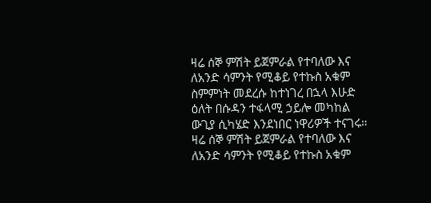ዛሬ ሰኞ ምሽት ይጀምራል የተባለው እና ለአንድ ሳምንት የሚቆይ የተኩስ አቁም ስምምነት መደረሱ ከተነገረ በኋላ እሁድ ዕለት በሱዳን ተፋላሚ ኃይሎ መካከል ውጊያ ሲካሄድ እንደነበር ነዋሪዎች ተናገሩ።
ዛሬ ሰኞ ምሽት ይጀምራል የተባለው እና ለአንድ ሳምንት የሚቆይ የተኩስ አቁም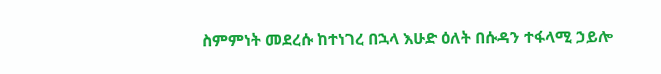ስምምነት መደረሱ ከተነገረ በኋላ እሁድ ዕለት በሱዳን ተፋላሚ ኃይሎ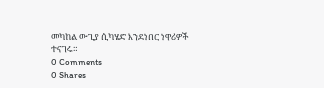መካከል ውጊያ ሲካሄድ እንደነበር ነዋሪዎች ተናገሩ።
0 Comments
0 Shares